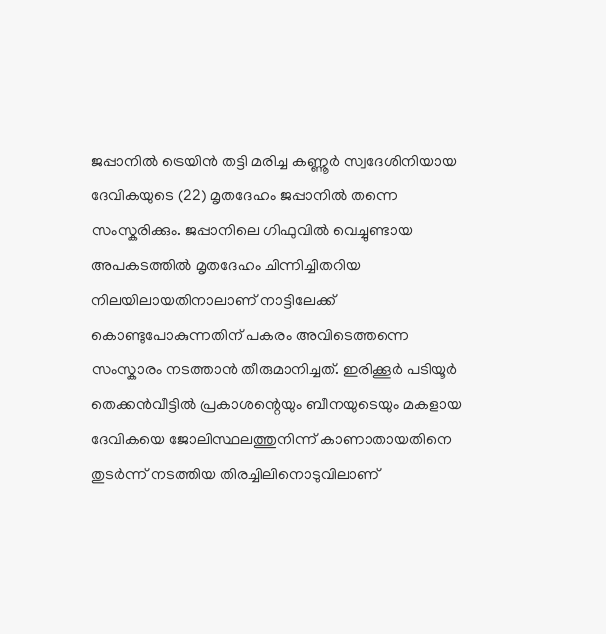ജപ്പാനിൽ ട്രെയിൻ തട്ടി മരിച്ച കണ്ണൂർ സ്വദേശിനിയായ ദേവികയുടെ (22) മൃതദേഹം ജപ്പാനിൽ തന്നെ സംസ്കരിക്കും. ജപ്പാനിലെ ഗിഫുവിൽ വെച്ചുണ്ടായ അപകടത്തിൽ മൃതദേഹം ചിന്നിച്ചിതറിയ നിലയിലായതിനാലാണ് നാട്ടിലേക്ക് കൊണ്ടുപോകുന്നതിന് പകരം അവിടെത്തന്നെ സംസ്കാരം നടത്താൻ തീരുമാനിച്ചത്. ഇരിക്കൂർ പടിയൂർ തെക്കൻവീട്ടിൽ പ്രകാശന്റെയും ബീനയുടെയും മകളായ ദേവികയെ ജോലിസ്ഥലത്തുനിന്ന് കാണാതായതിനെ തുടർന്ന് നടത്തിയ തിരച്ചിലിനൊടുവിലാണ്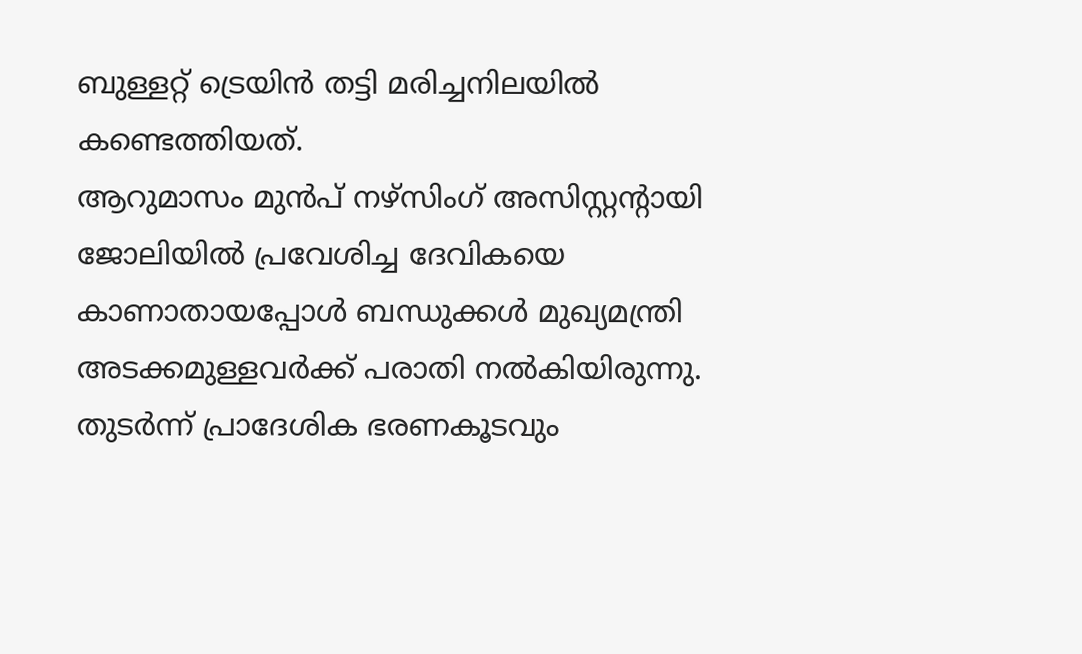ബുള്ളറ്റ് ട്രെയിൻ തട്ടി മരിച്ചനിലയിൽ കണ്ടെത്തിയത്.
ആറുമാസം മുൻപ് നഴ്സിംഗ് അസിസ്റ്റന്റായി ജോലിയിൽ പ്രവേശിച്ച ദേവികയെ കാണാതായപ്പോൾ ബന്ധുക്കൾ മുഖ്യമന്ത്രി അടക്കമുള്ളവർക്ക് പരാതി നൽകിയിരുന്നു. തുടർന്ന് പ്രാദേശിക ഭരണകൂടവും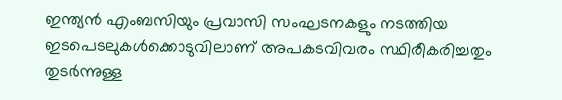ഇന്ത്യൻ എംബസിയും പ്രവാസി സംഘടനകളും നടത്തിയ ഇടപെടലുകൾക്കൊടുവിലാണ് അപകടവിവരം സ്ഥിരീകരിച്ചതും തുടർന്നുള്ള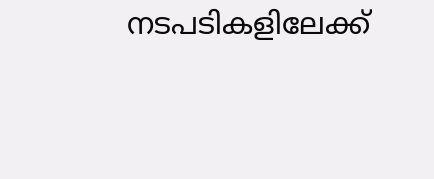നടപടികളിലേക്ക്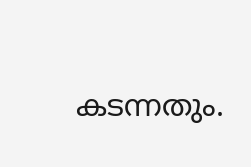കടന്നതും.